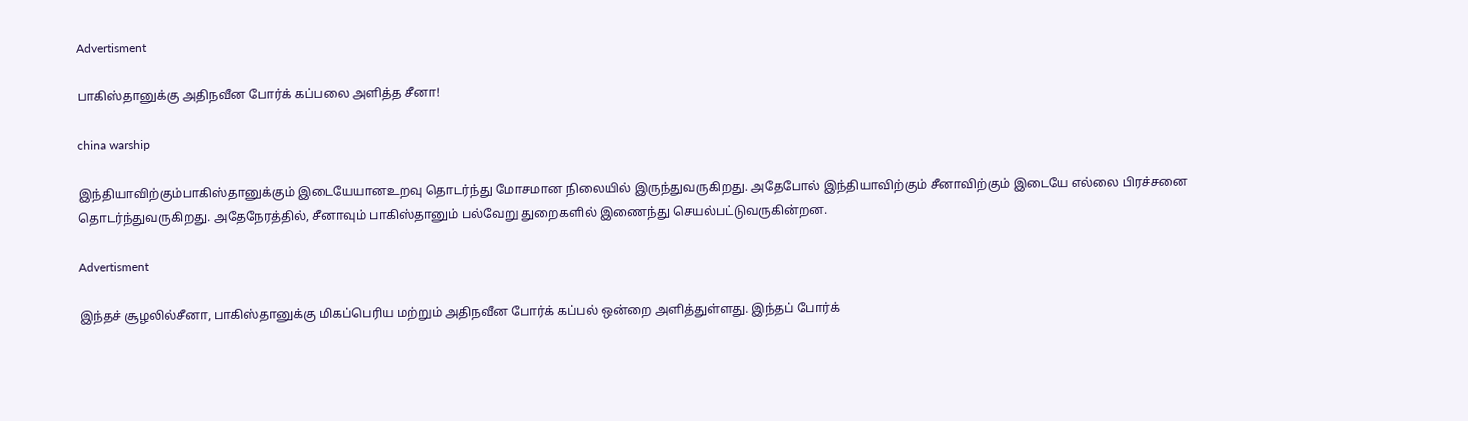Advertisment

பாகிஸ்தானுக்கு அதிநவீன போர்க் கப்பலை அளித்த சீனா!

china warship

இந்தியாவிற்கும்பாகிஸ்தானுக்கும் இடையேயானஉறவு தொடர்ந்து மோசமான நிலையில் இருந்துவருகிறது. அதேபோல் இந்தியாவிற்கும் சீனாவிற்கும் இடையே எல்லை பிரச்சனை தொடர்ந்துவருகிறது. அதேநேரத்தில், சீனாவும் பாகிஸ்தானும் பல்வேறு துறைகளில் இணைந்து செயல்பட்டுவருகின்றன.

Advertisment

இந்தச் சூழலில்சீனா, பாகிஸ்தானுக்கு மிகப்பெரிய மற்றும் அதிநவீன போர்க் கப்பல் ஒன்றை அளித்துள்ளது. இந்தப் போர்க்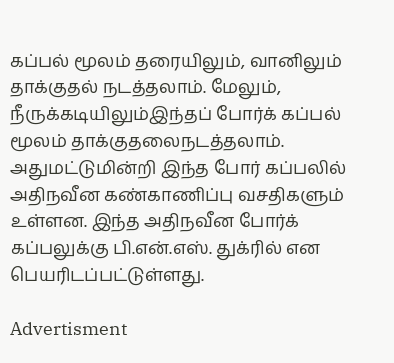கப்பல் மூலம் தரையிலும், வானிலும் தாக்குதல் நடத்தலாம். மேலும், நீருக்கடியிலும்இந்தப் போர்க் கப்பல் மூலம் தாக்குதலைநடத்தலாம். அதுமட்டுமின்றி இந்த போர் கப்பலில் அதிநவீன கண்காணிப்பு வசதிகளும் உள்ளன. இந்த அதிநவீன போர்க் கப்பலுக்கு பி.என்.எஸ். துக்ரில் என பெயரிடப்பட்டுள்ளது.

Advertisment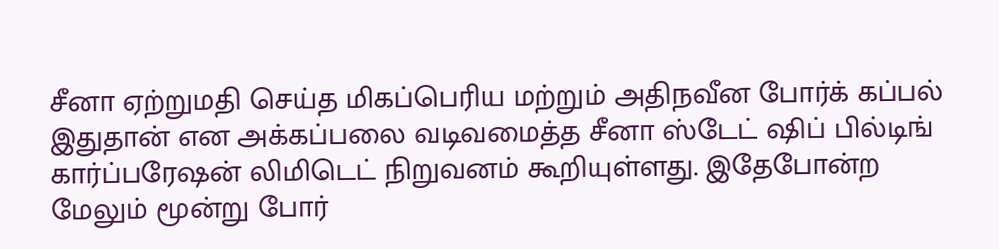சீனா ஏற்றுமதி செய்த மிகப்பெரிய மற்றும் அதிநவீன போர்க் கப்பல் இதுதான் என அக்கப்பலை வடிவமைத்த சீனா ஸ்டேட் ஷிப் பில்டிங் கார்ப்பரேஷன் லிமிடெட் நிறுவனம் கூறியுள்ளது. இதேபோன்ற மேலும் மூன்று போர்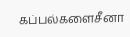கப்பல்களைசீனா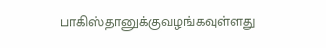பாகிஸ்தானுக்குவழங்கவுள்ளது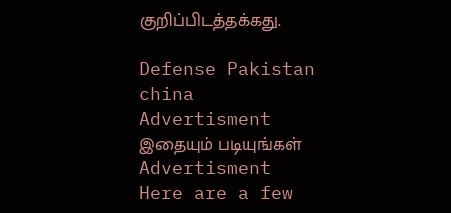குறிப்பிடத்தக்கது.

Defense Pakistan china
Advertisment
இதையும் படியுங்கள்
Advertisment
Here are a few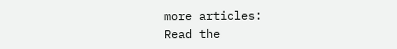more articles:
Read the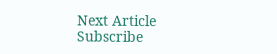Next Article
Subscribe